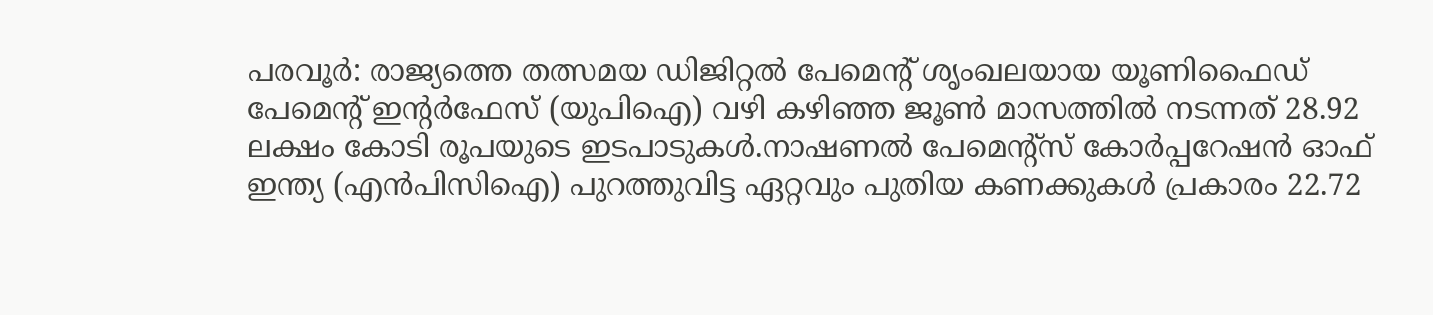പരവൂർ: രാജ്യത്തെ തത്സമയ ഡിജിറ്റൽ പേമെന്റ് ശൃംഖലയായ യൂണിഫൈഡ് പേമെന്റ് ഇന്റർഫേസ് (യുപിഐ) വഴി കഴിഞ്ഞ ജൂൺ മാസത്തിൽ നടന്നത് 28.92 ലക്ഷം കോടി രൂപയുടെ ഇടപാടുകൾ.നാഷണൽ പേമെന്റ്സ് കോർപ്പറേഷൻ ഓഫ് ഇന്ത്യ (എൻപിസിഐ) പുറത്തുവിട്ട ഏറ്റവും പുതിയ കണക്കുകൾ പ്രകാരം 22.72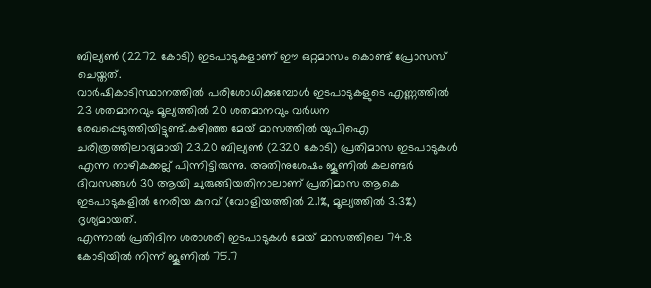ബില്യൺ (2272 കോടി) ഇടപാടുകളാണ് ഈ ഒറ്റമാസം കൊണ്ട് പ്രോസസ് ചെയ്തത്.
വാർഷികാടിസ്ഥാനത്തിൽ പരിശോധിക്കുമ്പോൾ ഇടപാടുകളുടെ എണ്ണത്തിൽ 23 ശതമാനവും മൂല്യത്തിൽ 20 ശതമാനവും വർധന രേഖപ്പെടുത്തിയിട്ടുണ്ട്.കഴിഞ്ഞ മേയ് മാസത്തിൽ യുപിഐ ചരിത്രത്തിലാദ്യമായി 23.20 ബില്യൺ (2320 കോടി) പ്രതിമാസ ഇടപാടുകൾ എന്ന നാഴികക്കല്ല് പിന്നിട്ടിരുന്നു. അതിനുശേഷം ജൂണിൽ കലണ്ടർ ദിവസങ്ങൾ 30 ആയി ചുരുങ്ങിയതിനാലാണ് പ്രതിമാസ ആകെ ഇടപാടുകളിൽ നേരിയ കുറവ് (വോളിയത്തിൽ 2.1%, മൂല്യത്തിൽ 3.3%) ദൃശ്യമായത്.
എന്നാൽ പ്രതിദിന ശരാശരി ഇടപാടുകൾ മേയ് മാസത്തിലെ 74.8 കോടിയിൽ നിന്ന് ജൂണിൽ 75.7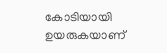കോടിയായി ഉയരുകയാണ്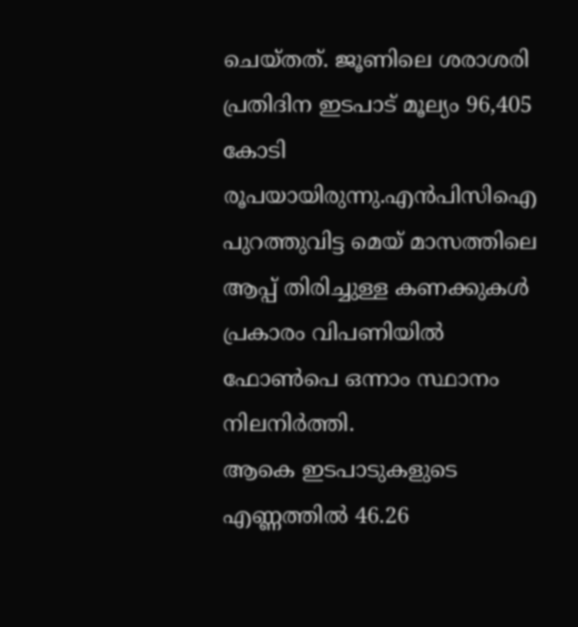ചെയ്തത്. ജൂണിലെ ശരാശരി പ്രതിദിന ഇടപാട് മൂല്യം 96,405 കോടി രൂപയായിരുന്നു.എൻപിസിഐ പുറത്തുവിട്ട മെയ് മാസത്തിലെ ആപ്പ് തിരിച്ചുള്ള കണക്കുകൾ പ്രകാരം വിപണിയിൽ ഫോൺപെ ഒന്നാം സ്ഥാനം നിലനിർത്തി.
ആകെ ഇടപാടുകളുടെ എണ്ണത്തിൽ 46.26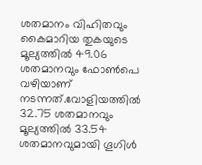ശതമാനം വിഹിതവും കൈമാറിയ തുകയുടെ മൂല്യത്തിൽ 49.06 ശതമാനവും ഫോൺപെ വഴിയാണ് നടന്നത്.വോളിയത്തിൽ 32.75 ശതമാനവും മൂല്യത്തിൽ 33.54 ശതമാനവുമായി ഗൂഗിൾ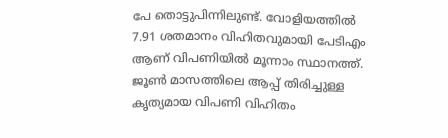പേ തൊട്ടുപിന്നിലുണ്ട്. വോളിയത്തിൽ 7.91 ശതമാനം വിഹിതവുമായി പേടിഎം ആണ് വിപണിയിൽ മൂന്നാം സ്ഥാനത്ത്. ജൂൺ മാസത്തിലെ ആപ്പ് തിരിച്ചുള്ള കൃത്യമായ വിപണി വിഹിതം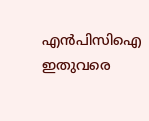എൻപിസിഐ ഇതുവരെ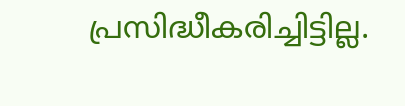പ്രസിദ്ധീകരിച്ചിട്ടില്ല.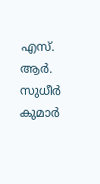എസ്. ആർ. സുധീർ കുമാർ